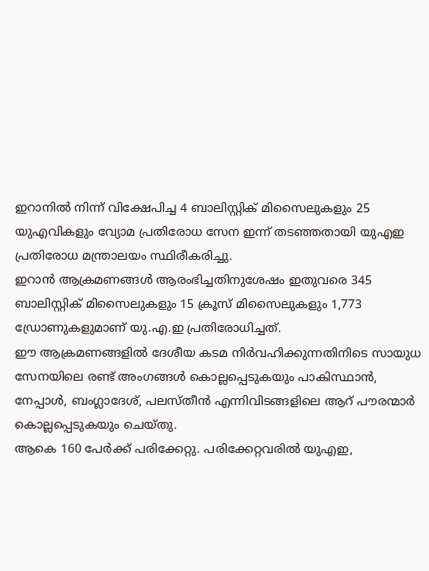ഇറാനിൽ നിന്ന് വിക്ഷേപിച്ച 4 ബാലിസ്റ്റിക് മിസൈലുകളും 25 യുഎവികളും വ്യോമ പ്രതിരോധ സേന ഇന്ന് തടഞ്ഞതായി യുഎഇ പ്രതിരോധ മന്ത്രാലയം സ്ഥിരീകരിച്ചു.
ഇറാൻ ആക്രമണങ്ങൾ ആരംഭിച്ചതിനുശേഷം ഇതുവരെ 345 ബാലിസ്റ്റിക് മിസൈലുകളും 15 ക്രൂസ് മിസൈലുകളും 1,773 ഡ്രോണുകളുമാണ് യു.എ.ഇ പ്രതിരോധിച്ചത്.
ഈ ആക്രമണങ്ങളിൽ ദേശീയ കടമ നിർവഹിക്കുന്നതിനിടെ സായുധ സേനയിലെ രണ്ട് അംഗങ്ങൾ കൊല്ലപ്പെടുകയും പാകിസ്ഥാൻ, നേപ്പാൾ, ബംഗ്ലാദേശ്, പലസ്തീൻ എന്നിവിടങ്ങളിലെ ആറ് പൗരന്മാർ കൊല്ലപ്പെടുകയും ചെയ്തു.
ആകെ 160 പേർക്ക് പരിക്കേറ്റു. പരിക്കേറ്റവരിൽ യുഎഇ,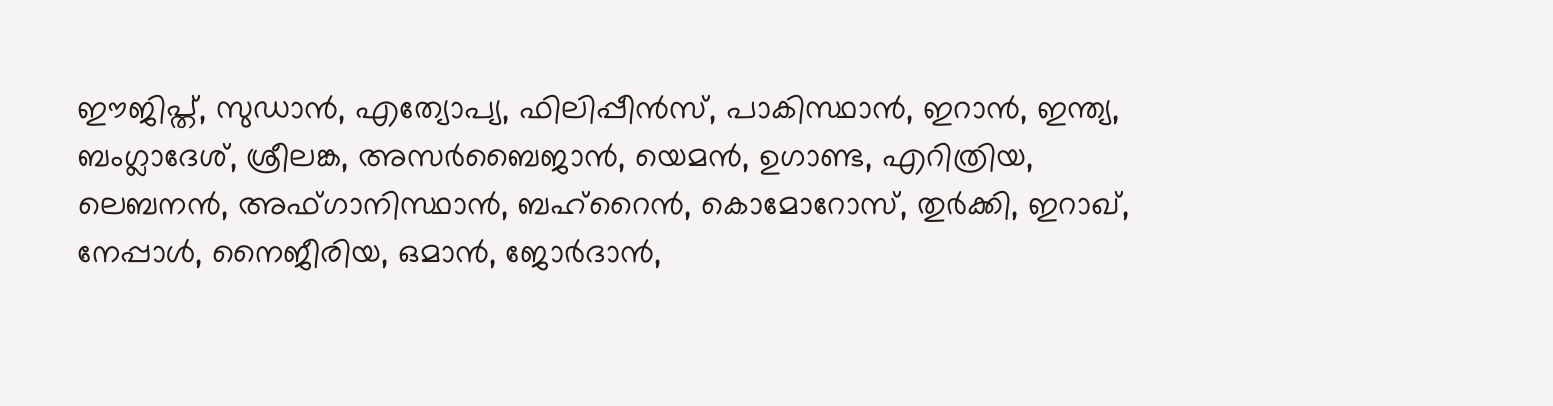ഈജിപ്ത്, സുഡാൻ, എത്യോപ്യ, ഫിലിപ്പീൻസ്, പാകിസ്ഥാൻ, ഇറാൻ, ഇന്ത്യ, ബംഗ്ലാദേശ്, ശ്രീലങ്ക, അസർബൈജാൻ, യെമൻ, ഉഗാണ്ട, എറിത്രിയ, ലെബനൻ, അഫ്ഗാനിസ്ഥാൻ, ബഹ്റൈൻ, കൊമോറോസ്, തുർക്കി, ഇറാഖ്, നേപ്പാൾ, നൈജീരിയ, ഒമാൻ, ജോർദാൻ,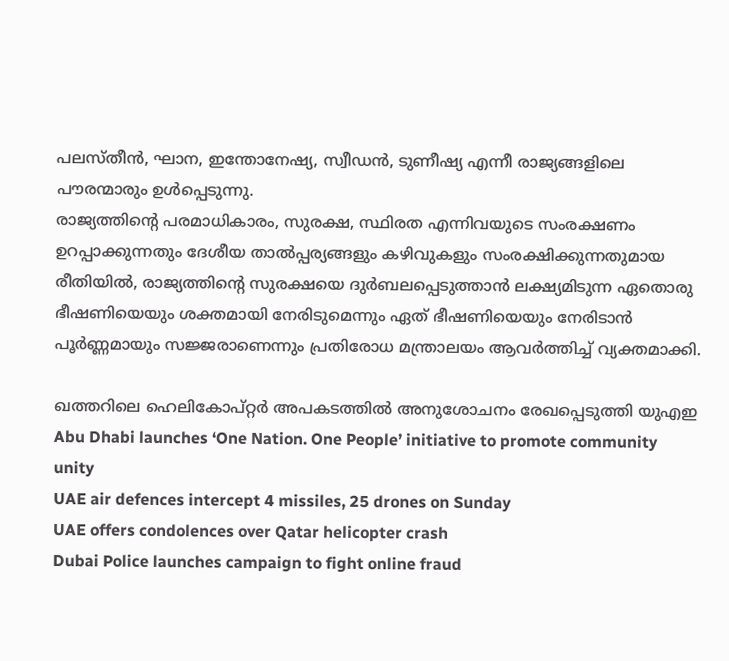പലസ്തീൻ, ഘാന, ഇന്തോനേഷ്യ, സ്വീഡൻ, ടുണീഷ്യ എന്നീ രാജ്യങ്ങളിലെ പൗരന്മാരും ഉൾപ്പെടുന്നു.
രാജ്യത്തിന്റെ പരമാധികാരം, സുരക്ഷ, സ്ഥിരത എന്നിവയുടെ സംരക്ഷണം ഉറപ്പാക്കുന്നതും ദേശീയ താൽപ്പര്യങ്ങളും കഴിവുകളും സംരക്ഷിക്കുന്നതുമായ രീതിയിൽ, രാജ്യത്തിന്റെ സുരക്ഷയെ ദുർബലപ്പെടുത്താൻ ലക്ഷ്യമിടുന്ന ഏതൊരു ഭീഷണിയെയും ശക്തമായി നേരിടുമെന്നും ഏത് ഭീഷണിയെയും നേരിടാൻ പൂർണ്ണമായും സജ്ജരാണെന്നും പ്രതിരോധ മന്ത്രാലയം ആവർത്തിച്ച് വ്യക്തമാക്കി.

ഖത്തറിലെ ഹെലികോപ്റ്റർ അപകടത്തിൽ അനുശോചനം രേഖപ്പെടുത്തി യുഎഇ
Abu Dhabi launches ‘One Nation. One People’ initiative to promote community unity
UAE air defences intercept 4 missiles, 25 drones on Sunday
UAE offers condolences over Qatar helicopter crash
Dubai Police launches campaign to fight online fraud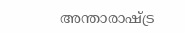അന്താരാഷ്ട്ര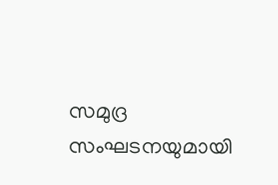സമുദ്ര സംഘടനയുമായി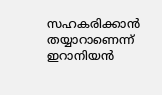സഹകരിക്കാൻ തയ്യാറാണെന്ന് ഇറാനിയൻ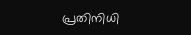പ്രതിനിധി